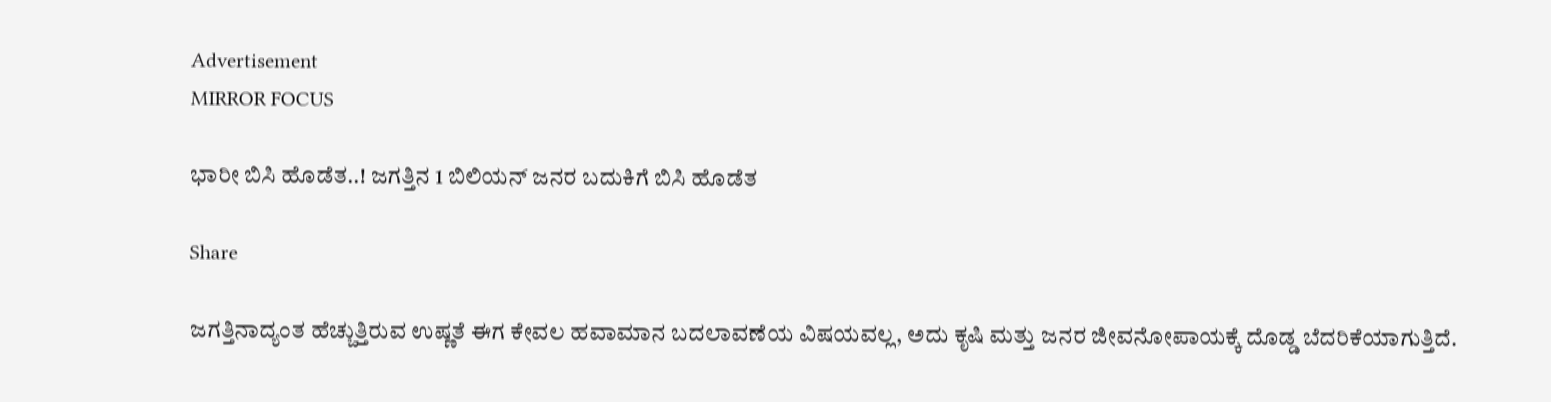Advertisement
MIRROR FOCUS

ಭಾರೀ ಬಿಸಿ ಹೊಡೆತ..! ಜಗತ್ತಿನ 1 ಬಿಲಿಯನ್ ಜನರ ಬದುಕಿಗೆ ಬಿಸಿ ಹೊಡೆತ

Share

ಜಗತ್ತಿನಾದ್ಯಂತ ಹೆಚ್ಚುತ್ತಿರುವ ಉಷ್ಣತೆ ಈಗ ಕೇವಲ ಹವಾಮಾನ ಬದಲಾವಣೆಯ ವಿಷಯವಲ್ಲ, ಅದು ಕೃಷಿ ಮತ್ತು ಜನರ ಜೀವನೋಪಾಯಕ್ಕೆ ದೊಡ್ಡ ಬೆದರಿಕೆಯಾಗುತ್ತಿದೆ.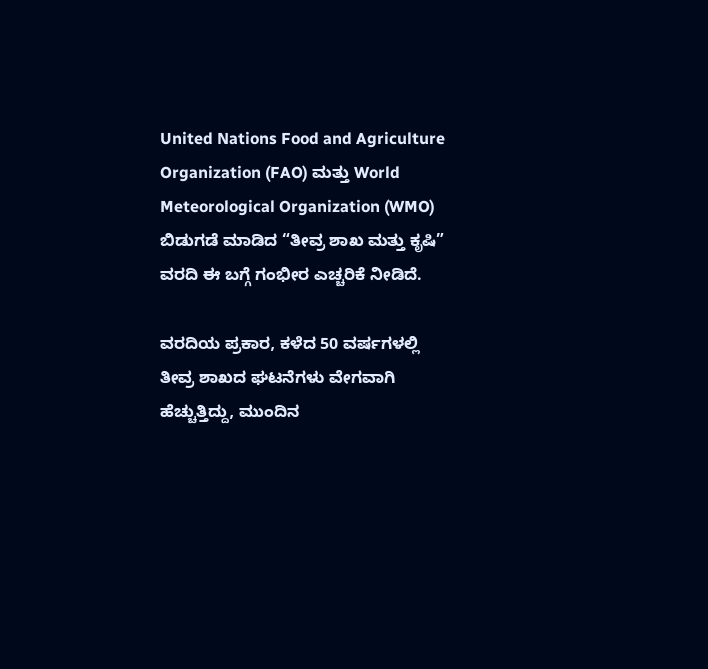United Nations Food and Agriculture Organization (FAO) ಮತ್ತು World Meteorological Organization (WMO) ಬಿಡುಗಡೆ ಮಾಡಿದ “ತೀವ್ರ ಶಾಖ ಮತ್ತು ಕೃಷಿ” ವರದಿ ಈ ಬಗ್ಗೆ ಗಂಭೀರ ಎಚ್ಚರಿಕೆ ನೀಡಿದೆ.

ವರದಿಯ ಪ್ರಕಾರ, ಕಳೆದ 50 ವರ್ಷಗಳಲ್ಲಿ ತೀವ್ರ ಶಾಖದ ಘಟನೆಗಳು ವೇಗವಾಗಿ ಹೆಚ್ಚುತ್ತಿದ್ದು, ಮುಂದಿನ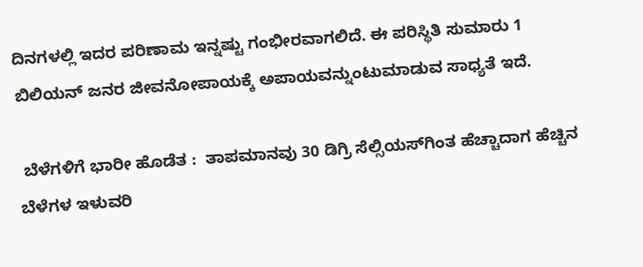ದಿನಗಳಲ್ಲಿ ಇದರ ಪರಿಣಾಮ ಇನ್ನಷ್ಟು ಗಂಭೀರವಾಗಲಿದೆ. ಈ ಪರಿಸ್ಥಿತಿ ಸುಮಾರು 1 ಬಿಲಿಯನ್ ಜನರ ಜೀವನೋಪಾಯಕ್ಕೆ ಅಪಾಯವನ್ನುಂಟುಮಾಡುವ ಸಾಧ್ಯತೆ ಇದೆ.

 ಬೆಳೆಗಳಿಗೆ ಭಾರೀ ಹೊಡೆತ :  ತಾಪಮಾನವು 30 ಡಿಗ್ರಿ ಸೆಲ್ಸಿಯಸ್‌ಗಿಂತ ಹೆಚ್ಚಾದಾಗ ಹೆಚ್ಚಿನ ಬೆಳೆಗಳ ಇಳುವರಿ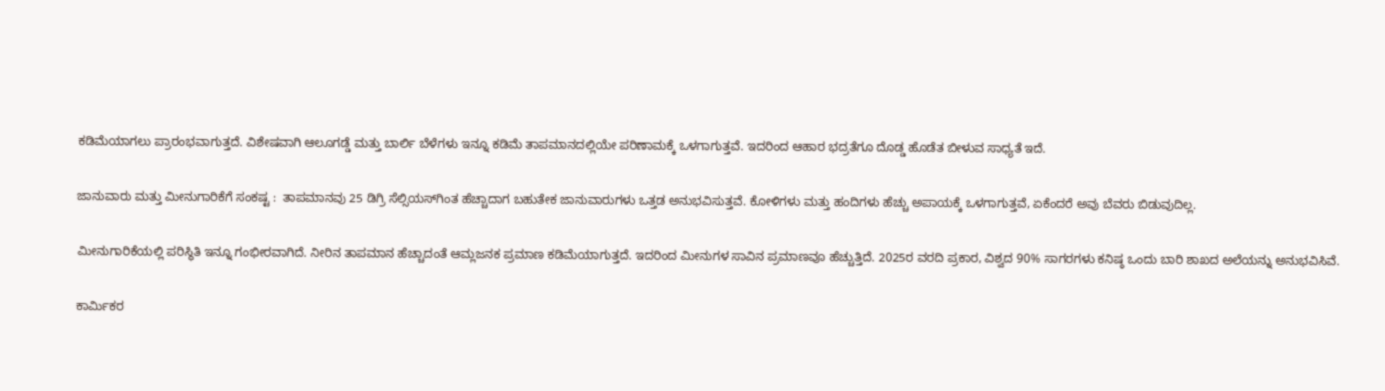ಕಡಿಮೆಯಾಗಲು ಪ್ರಾರಂಭವಾಗುತ್ತದೆ. ವಿಶೇಷವಾಗಿ ಆಲೂಗಡ್ಡೆ ಮತ್ತು ಬಾರ್ಲಿ ಬೆಳೆಗಳು ಇನ್ನೂ ಕಡಿಮೆ ತಾಪಮಾನದಲ್ಲಿಯೇ ಪರಿಣಾಮಕ್ಕೆ ಒಳಗಾಗುತ್ತವೆ. ಇದರಿಂದ ಆಹಾರ ಭದ್ರತೆಗೂ ದೊಡ್ಡ ಹೊಡೆತ ಬೀಳುವ ಸಾಧ್ಯತೆ ಇದೆ.

ಜಾನುವಾರು ಮತ್ತು ಮೀನುಗಾರಿಕೆಗೆ ಸಂಕಷ್ಟ :  ತಾಪಮಾನವು 25 ಡಿಗ್ರಿ ಸೆಲ್ಸಿಯಸ್‌ಗಿಂತ ಹೆಚ್ಚಾದಾಗ ಬಹುತೇಕ ಜಾನುವಾರುಗಳು ಒತ್ತಡ ಅನುಭವಿಸುತ್ತವೆ. ಕೋಳಿಗಳು ಮತ್ತು ಹಂದಿಗಳು ಹೆಚ್ಚು ಅಪಾಯಕ್ಕೆ ಒಳಗಾಗುತ್ತವೆ, ಏಕೆಂದರೆ ಅವು ಬೆವರು ಬಿಡುವುದಿಲ್ಲ.

ಮೀನುಗಾರಿಕೆಯಲ್ಲಿ ಪರಿಸ್ಥಿತಿ ಇನ್ನೂ ಗಂಭೀರವಾಗಿದೆ. ನೀರಿನ ತಾಪಮಾನ ಹೆಚ್ಚಾದಂತೆ ಆಮ್ಲಜನಕ ಪ್ರಮಾಣ ಕಡಿಮೆಯಾಗುತ್ತದೆ. ಇದರಿಂದ ಮೀನುಗಳ ಸಾವಿನ ಪ್ರಮಾಣವೂ ಹೆಚ್ಚುತ್ತಿದೆ. 2025ರ ವರದಿ ಪ್ರಕಾರ, ವಿಶ್ವದ 90% ಸಾಗರಗಳು ಕನಿಷ್ಠ ಒಂದು ಬಾರಿ ಶಾಖದ ಅಲೆಯನ್ನು ಅನುಭವಿಸಿವೆ.

ಕಾರ್ಮಿಕರ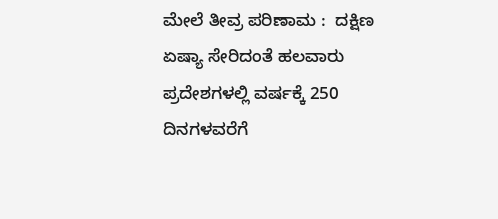ಮೇಲೆ ತೀವ್ರ ಪರಿಣಾಮ :  ದಕ್ಷಿಣ ಏಷ್ಯಾ ಸೇರಿದಂತೆ ಹಲವಾರು ಪ್ರದೇಶಗಳಲ್ಲಿ ವರ್ಷಕ್ಕೆ 250 ದಿನಗಳವರೆಗೆ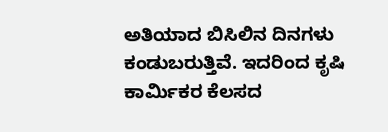ಅತಿಯಾದ ಬಿಸಿಲಿನ ದಿನಗಳು ಕಂಡುಬರುತ್ತಿವೆ. ಇದರಿಂದ ಕೃಷಿ ಕಾರ್ಮಿಕರ ಕೆಲಸದ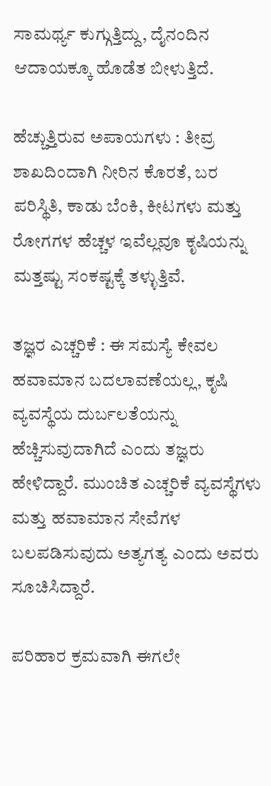ಸಾಮರ್ಥ್ಯ ಕುಗ್ಗುತ್ತಿದ್ದು, ದೈನಂದಿನ ಆದಾಯಕ್ಕೂ ಹೊಡೆತ ಬೀಳುತ್ತಿದೆ.

ಹೆಚ್ಚುತ್ತಿರುವ ಅಪಾಯಗಳು : ತೀವ್ರ ಶಾಖದಿಂದಾಗಿ ನೀರಿನ ಕೊರತೆ, ಬರ ಪರಿಸ್ಥಿತಿ, ಕಾಡು ಬೆಂಕಿ, ಕೀಟಗಳು ಮತ್ತು ರೋಗಗಳ ಹೆಚ್ಚಳ ಇವೆಲ್ಲವೂ ಕೃಷಿಯನ್ನು ಮತ್ತಷ್ಟು ಸಂಕಷ್ಟಕ್ಕೆ ತಳ್ಳುತ್ತಿವೆ.

ತಜ್ಞರ ಎಚ್ಚರಿಕೆ : ಈ ಸಮಸ್ಯೆ ಕೇವಲ ಹವಾಮಾನ ಬದಲಾವಣೆಯಲ್ಲ, ಕೃಷಿ ವ್ಯವಸ್ಥೆಯ ದುರ್ಬಲತೆಯನ್ನು ಹೆಚ್ಚಿಸುವುದಾಗಿದೆ ಎಂದು ತಜ್ಞರು ಹೇಳಿದ್ದಾರೆ. ಮುಂಚಿತ ಎಚ್ಚರಿಕೆ ವ್ಯವಸ್ಥೆಗಳು ಮತ್ತು ಹವಾಮಾನ ಸೇವೆಗಳ ಬಲಪಡಿಸುವುದು ಅತ್ಯಗತ್ಯ ಎಂದು ಅವರು ಸೂಚಿಸಿದ್ದಾರೆ.

ಪರಿಹಾರ ಕ್ರಮವಾಗಿ ಈಗಲೇ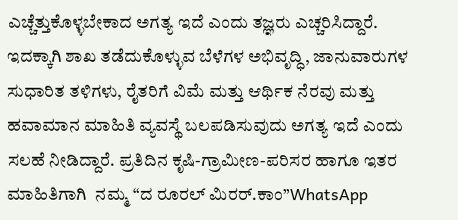ಎಚ್ಚೆತ್ತುಕೊಳ್ಳಬೇಕಾದ ಅಗತ್ಯ ಇದೆ ಎಂದು ತಜ್ಞರು ಎಚ್ಚರಿಸಿದ್ದಾರೆ. ಇದಕ್ಕಾಗಿ ಶಾಖ ತಡೆದುಕೊಳ್ಳುವ ಬೆಳೆಗಳ ಅಭಿವೃದ್ಧಿ, ಜಾನುವಾರುಗಳ ಸುಧಾರಿತ ತಳಿಗಳು, ರೈತರಿಗೆ ವಿಮೆ ಮತ್ತು ಆರ್ಥಿಕ ನೆರವು ಮತ್ತು ಹವಾಮಾನ ಮಾಹಿತಿ ವ್ಯವಸ್ಥೆ ಬಲಪಡಿಸುವುದು ಅಗತ್ಯ ಇದೆ ಎಂದು ಸಲಹೆ ನೀಡಿದ್ದಾರೆ. ಪ್ರತಿದಿನ ಕೃಷಿ-ಗ್ರಾಮೀಣ-ಪರಿಸರ ಹಾಗೂ ಇತರ ಮಾಹಿತಿಗಾಗಿ  ನಮ್ಮ “ದ ರೂರಲ್‌ ಮಿರರ್.ಕಾಂ”WhatsApp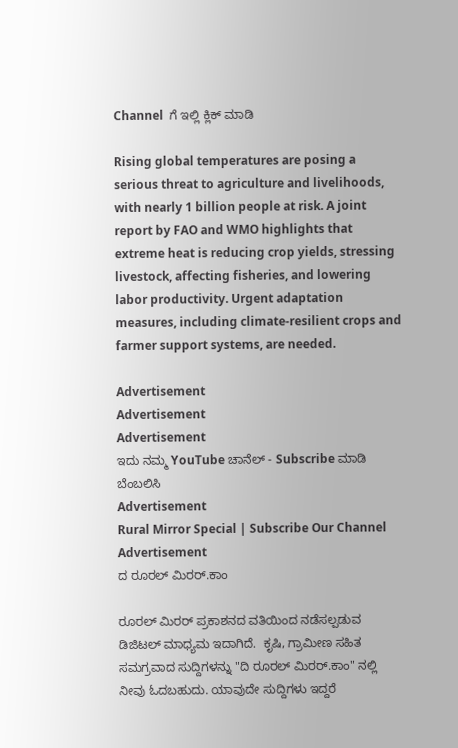Channel  ಗೆ ಇಲ್ಲಿ ಕ್ಲಿಕ್‌ ಮಾಡಿ

Rising global temperatures are posing a serious threat to agriculture and livelihoods, with nearly 1 billion people at risk. A joint report by FAO and WMO highlights that extreme heat is reducing crop yields, stressing livestock, affecting fisheries, and lowering labor productivity. Urgent adaptation measures, including climate-resilient crops and farmer support systems, are needed.

Advertisement
Advertisement
Advertisement
ಇದು ನಮ್ಮ YouTube ಚಾನೆಲ್ - Subscribe ಮಾಡಿ ಬೆಂಬಲಿಸಿ
Advertisement
Rural Mirror Special | Subscribe Our Channel
Advertisement
ದ ರೂರಲ್ ಮಿರರ್.ಕಾಂ

ರೂರಲ್‌ ಮಿರರ್‌ ಪ್ರಕಾಶನದ ವತಿಯಿಂದ ನಡೆಸಲ್ಪಡುವ ಡಿಜಿಟಲ್‌ ಮಾಧ್ಯಮ ಇದಾಗಿದೆ.  ಕೃಷಿ, ಗ್ರಾಮೀಣ ಸಹಿತ ಸಮಗ್ರವಾದ ಸುದ್ದಿಗಳನ್ನು "ದಿ ರೂರಲ್‌ ಮಿರರ್‌.ಕಾಂ" ನಲ್ಲಿ ನೀವು ಓದಬಹುದು. ಯಾವುದೇ ಸುದ್ದಿಗಳು ಇದ್ದರೆ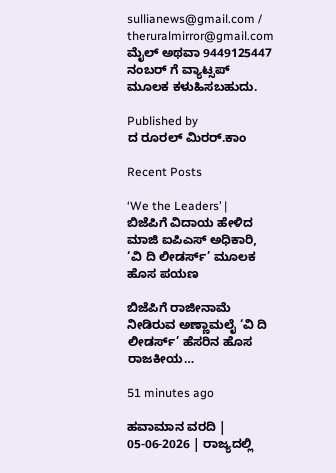sullianews@gmail.com / theruralmirror@gmail.com ಮೈಲ್ ಅಥವಾ 9449125447 ನಂಬರ್ ಗೆ ವ್ಯಾಟ್ಸಪ್ ಮೂಲಕ ಕಳುಹಿಸಬಹುದು.

Published by
ದ ರೂರಲ್ ಮಿರರ್.ಕಾಂ

Recent Posts

‘We the Leaders’ | ಬಿಜೆಪಿಗೆ ವಿದಾಯ ಹೇಳಿದ ಮಾಜಿ ಐಪಿಎಸ್ ಅಧಿಕಾರಿ, ‘ವಿ ದಿ ಲೀಡರ್ಸ್’ ಮೂಲಕ ಹೊಸ ಪಯಣ

ಬಿಜೆಪಿಗೆ ರಾಜೀನಾಮೆ ನೀಡಿರುವ ಅಣ್ಣಾಮಲೈ ‘ವಿ ದಿ ಲೀಡರ್ಸ್’ ಹೆಸರಿನ ಹೊಸ ರಾಜಕೀಯ…

51 minutes ago

ಹವಾಮಾನ ವರದಿ | 05-06-2026 | ರಾಜ್ಯದಲ್ಲಿ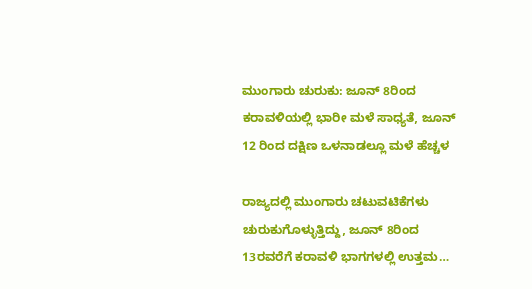ಮುಂಗಾರು ಚುರುಕು: ಜೂನ್ 8ರಿಂದ ಕರಾವಳಿಯಲ್ಲಿ ಭಾರೀ ಮಳೆ ಸಾಧ್ಯತೆ, ಜೂನ್ 12 ರಿಂದ ದಕ್ಷಿಣ ಒಳನಾಡಲ್ಲೂ ಮಳೆ ಹೆಚ್ಚಳ

ರಾಜ್ಯದಲ್ಲಿ ಮುಂಗಾರು ಚಟುವಟಿಕೆಗಳು ಚುರುಕುಗೊಳ್ಳುತ್ತಿದ್ದು, ಜೂನ್ 8ರಿಂದ 13ರವರೆಗೆ ಕರಾವಳಿ ಭಾಗಗಳಲ್ಲಿ ಉತ್ತಮ…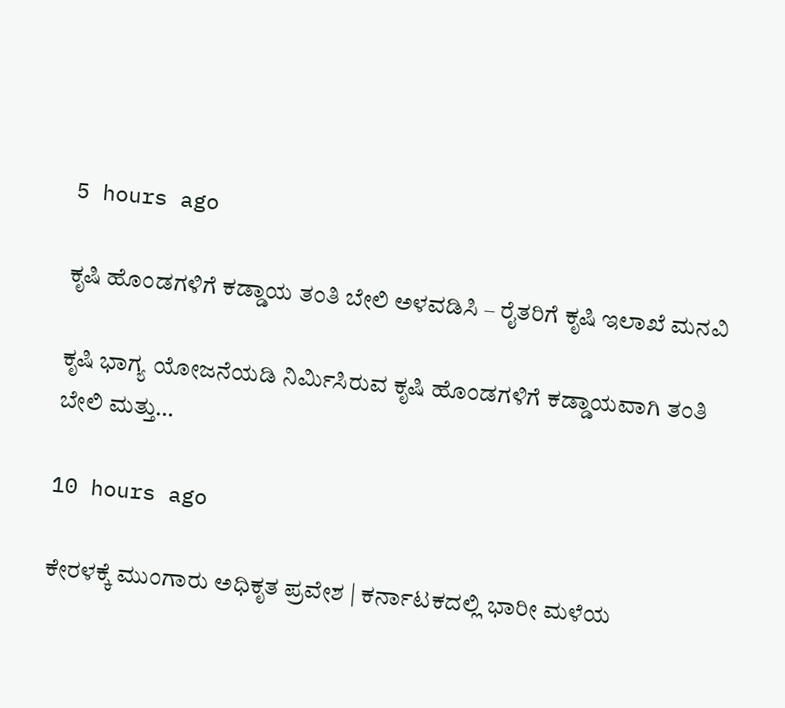5 hours ago

ಕೃಷಿ ಹೊಂಡಗಳಿಗೆ ಕಡ್ಡಾಯ ತಂತಿ ಬೇಲಿ ಅಳವಡಿಸಿ – ರೈತರಿಗೆ ಕೃಷಿ ಇಲಾಖೆ ಮನವಿ

ಕೃಷಿ ಭಾಗ್ಯ ಯೋಜನೆಯಡಿ ನಿರ್ಮಿಸಿರುವ ಕೃಷಿ ಹೊಂಡಗಳಿಗೆ ಕಡ್ಡಾಯವಾಗಿ ತಂತಿ ಬೇಲಿ ಮತ್ತು…

10 hours ago

ಕೇರಳಕ್ಕೆ ಮುಂಗಾರು ಅಧಿಕೃತ ಪ್ರವೇಶ | ಕರ್ನಾಟಕದಲ್ಲಿ ಭಾರೀ ಮಳೆಯ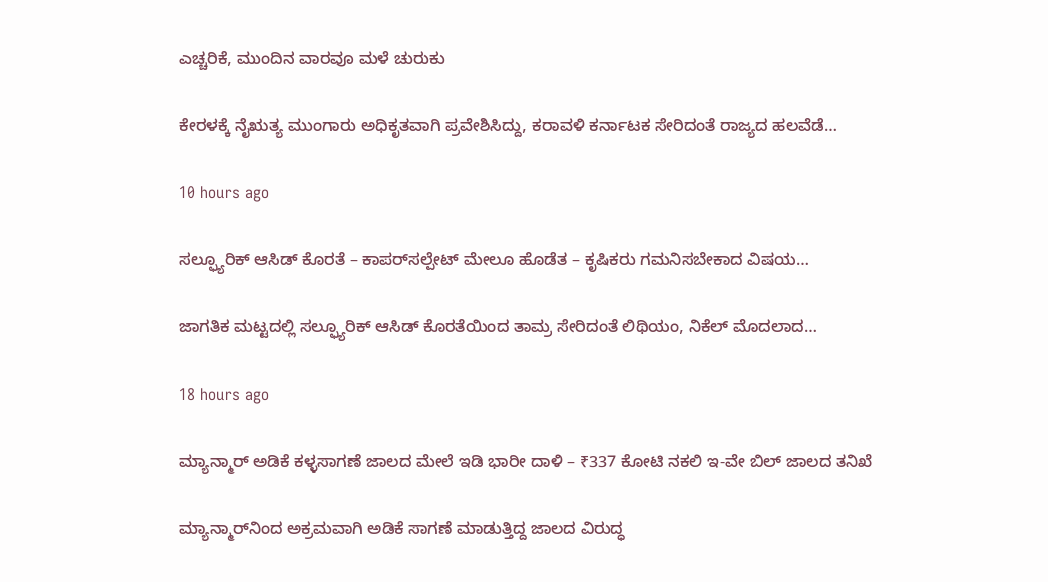ಎಚ್ಚರಿಕೆ, ಮುಂದಿನ ವಾರವೂ ಮಳೆ ಚುರುಕು

ಕೇರಳಕ್ಕೆ ನೈಋತ್ಯ ಮುಂಗಾರು ಅಧಿಕೃತವಾಗಿ ಪ್ರವೇಶಿಸಿದ್ದು, ಕರಾವಳಿ ಕರ್ನಾಟಕ ಸೇರಿದಂತೆ ರಾಜ್ಯದ ಹಲವೆಡೆ…

10 hours ago

ಸಲ್ಫ್ಯೂರಿಕ್ ಆಸಿಡ್ ಕೊರತೆ – ಕಾಪರ್‌ಸಲ್ಪೇಟ್‌ ಮೇಲೂ ಹೊಡೆತ – ಕೃಷಿಕರು ಗಮನಿಸಬೇಕಾದ ವಿಷಯ…

ಜಾಗತಿಕ ಮಟ್ಟದಲ್ಲಿ ಸಲ್ಫ್ಯೂರಿಕ್ ಆಸಿಡ್ ಕೊರತೆಯಿಂದ ತಾಮ್ರ ಸೇರಿದಂತೆ ಲಿಥಿಯಂ, ನಿಕೆಲ್ ಮೊದಲಾದ…

18 hours ago

ಮ್ಯಾನ್ಮಾರ್ ಅಡಿಕೆ ಕಳ್ಳಸಾಗಣೆ ಜಾಲದ ಮೇಲೆ ಇಡಿ ಭಾರೀ ದಾಳಿ – ₹337 ಕೋಟಿ ನಕಲಿ ಇ-ವೇ ಬಿಲ್ ಜಾಲದ ತನಿಖೆ

ಮ್ಯಾನ್ಮಾರ್‌ನಿಂದ ಅಕ್ರಮವಾಗಿ ಅಡಿಕೆ ಸಾಗಣೆ ಮಾಡುತ್ತಿದ್ದ ಜಾಲದ ವಿರುದ್ಧ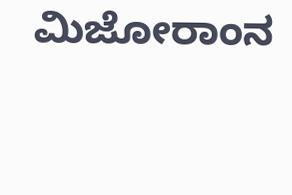ಮಿಜೋರಾಂನ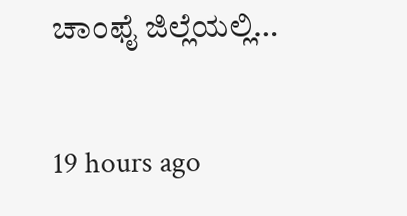ಚಾಂಫೈ ಜಿಲ್ಲೆಯಲ್ಲಿ…

19 hours ago